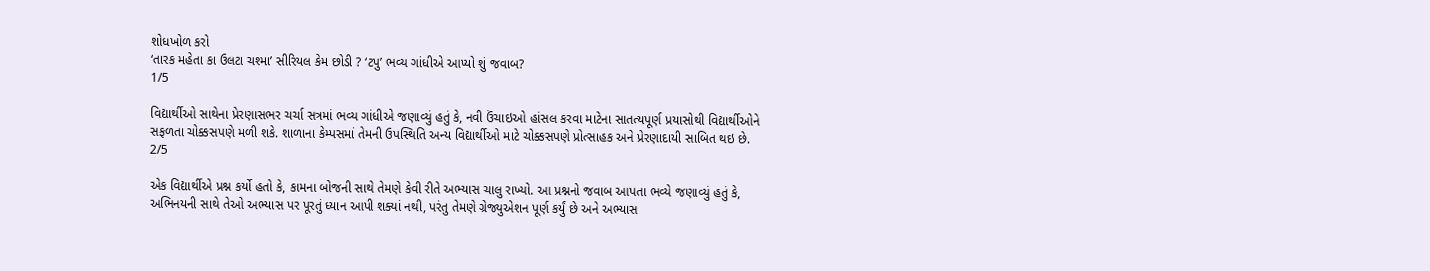શોધખોળ કરો
‘તારક મહેતા કા ઉલટા ચશ્મા’ સીરિયલ કેમ છોડી ? ‘ટપુ’ ભવ્ય ગાંધીએ આપ્યો શું જવાબ?
1/5

વિદ્યાર્થીઓ સાથેના પ્રેરણાસભર ચર્ચા સત્રમાં ભવ્ય ગાંધીએ જણાવ્યું હતું કે, નવી ઉંચાઇઓ હાંસલ કરવા માટેના સાતત્યપૂર્ણ પ્રયાસોથી વિદ્યાર્થીઓને સફળતા ચોક્કસપણે મળી શકે. શાળાના કેમ્પસમાં તેમની ઉપસ્થિતિ અન્ય વિદ્યાર્થીઓ માટે ચોક્કસપણે પ્રોત્સાહક અને પ્રેરણાદાયી સાબિત થઇ છે.
2/5

એક વિદ્યાર્થીએ પ્રશ્ન કર્યો હતો કે, કામના બોજની સાથે તેમણે કેવી રીતે અભ્યાસ ચાલુ રાખ્યો. આ પ્રશ્નનો જવાબ આપતા ભવ્યે જણાવ્યું હતું કે, અભિનયની સાથે તેઓ અભ્યાસ પર પૂરતું ધ્યાન આપી શક્યાં નથી, પરંતુ તેમણે ગ્રેજ્યુએશન પૂર્ણ કર્યું છે અને અભ્યાસ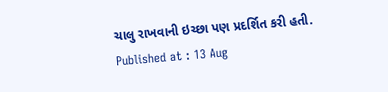ચાલુ રાખવાની ઇચ્છા પણ પ્રદર્શિત કરી હતી.
Published at : 13 Aug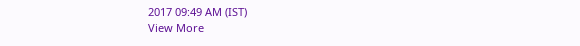2017 09:49 AM (IST)
View More